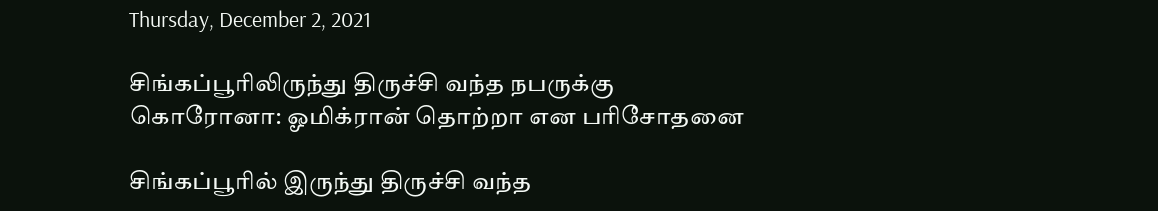Thursday, December 2, 2021

சிங்கப்பூரிலிருந்து திருச்சி வந்த நபருக்கு கொரோனா: ஓமிக்ரான் தொற்றா என பரிசோதனை

சிங்கப்பூரில் இருந்து திருச்சி வந்த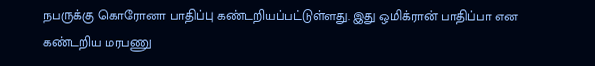நபருக்கு கொரோனா பாதிப்பு கண்டறியப்பட்டுள்ளது. இது ஒமிக்ரான் பாதிப்பா என கண்டறிய மரபணு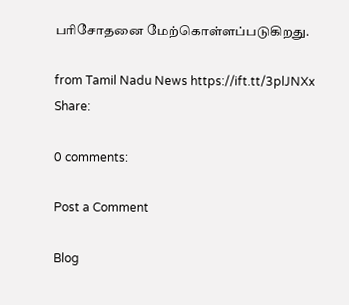பரிசோதனை மேற்கொள்ளப்படுகிறது.

from Tamil Nadu News https://ift.tt/3plJNXx
Share:

0 comments:

Post a Comment

Blog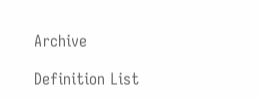Archive

Definition List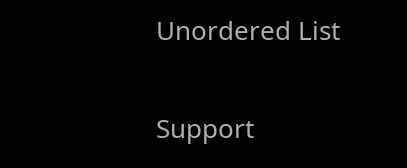Unordered List

Support